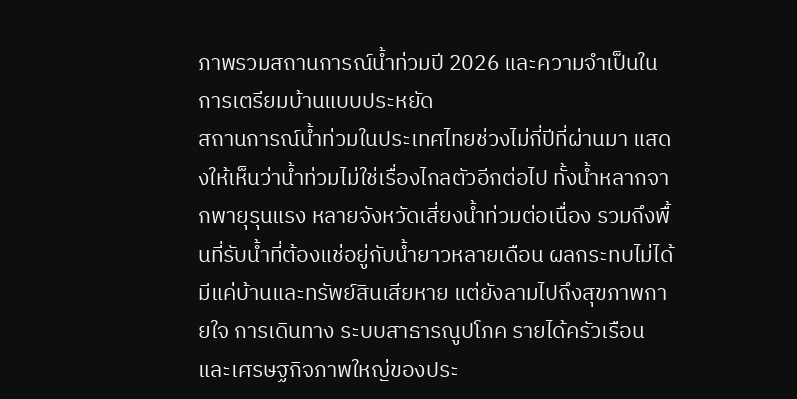ภาพรวมสถานการณ์น้ำท่วมปี 2026 และความจำเป็นในการเตรียมบ้านแบบประหยัด
สถานการณ์น้ำท่วมในประเทศไทยช่วงไม่กี่ปีที่ผ่านมา แสดงให้เห็นว่าน้ำท่วมไม่ใช่เรื่องไกลตัวอีกต่อไป ทั้งน้ำหลากจากพายุรุนแรง หลายจังหวัดเสี่ยงน้ำท่วมต่อเนื่อง รวมถึงพื้นที่รับน้ำที่ต้องแช่อยู่กับน้ำยาวหลายเดือน ผลกระทบไม่ได้มีแค่บ้านและทรัพย์สินเสียหาย แต่ยังลามไปถึงสุขภาพกายใจ การเดินทาง ระบบสาธารณูปโภค รายได้ครัวเรือน และเศรษฐกิจภาพใหญ่ของประ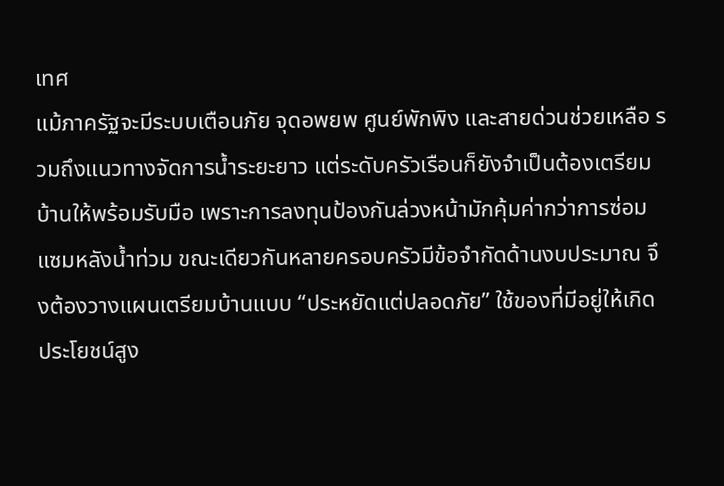เทศ
แม้ภาครัฐจะมีระบบเตือนภัย จุดอพยพ ศูนย์พักพิง และสายด่วนช่วยเหลือ รวมถึงแนวทางจัดการน้ำระยะยาว แต่ระดับครัวเรือนก็ยังจำเป็นต้องเตรียมบ้านให้พร้อมรับมือ เพราะการลงทุนป้องกันล่วงหน้ามักคุ้มค่ากว่าการซ่อมแซมหลังน้ำท่วม ขณะเดียวกันหลายครอบครัวมีข้อจำกัดด้านงบประมาณ จึงต้องวางแผนเตรียมบ้านแบบ “ประหยัดแต่ปลอดภัย” ใช้ของที่มีอยู่ให้เกิดประโยชน์สูง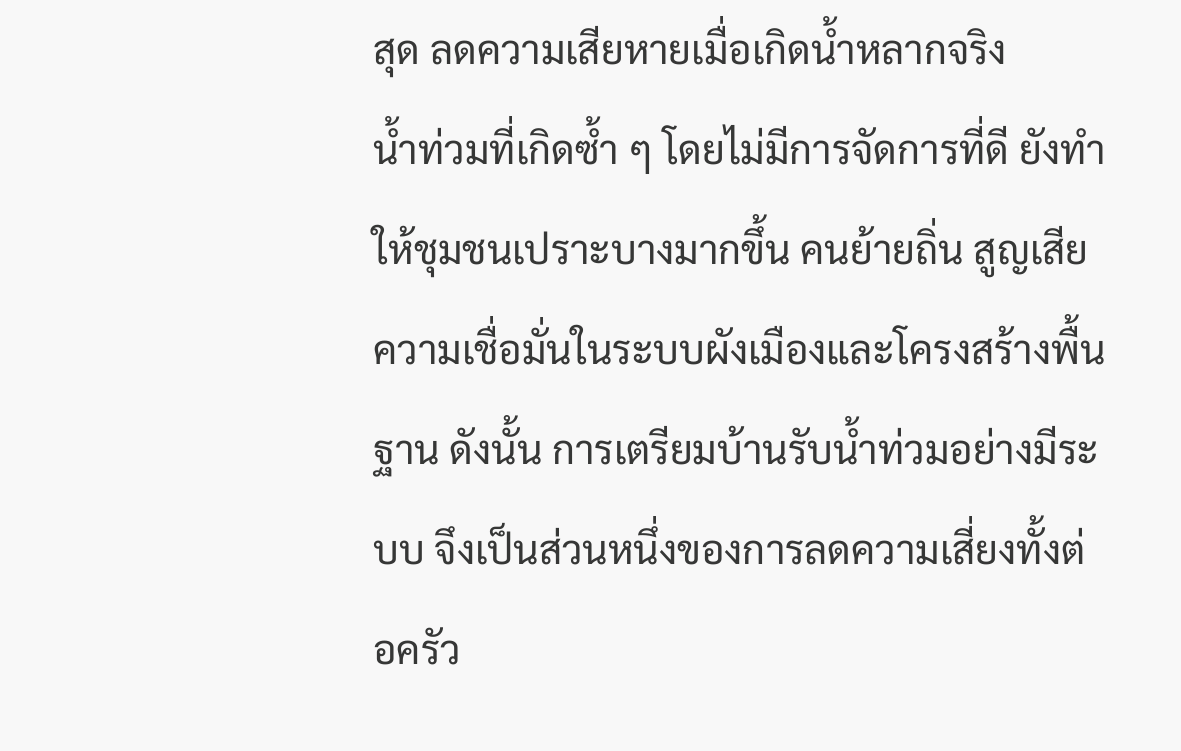สุด ลดความเสียหายเมื่อเกิดน้ำหลากจริง
น้ำท่วมที่เกิดซ้ำ ๆ โดยไม่มีการจัดการที่ดี ยังทำให้ชุมชนเปราะบางมากขึ้น คนย้ายถิ่น สูญเสียความเชื่อมั่นในระบบผังเมืองและโครงสร้างพื้นฐาน ดังนั้น การเตรียมบ้านรับน้ำท่วมอย่างมีระบบ จึงเป็นส่วนหนึ่งของการลดความเสี่ยงทั้งต่อครัว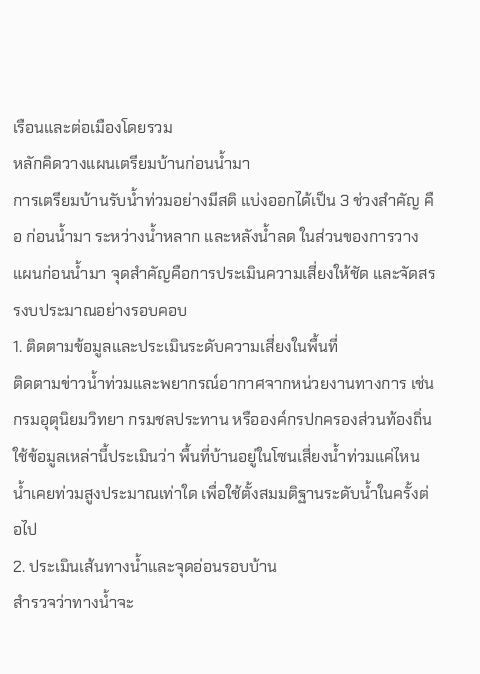เรือนและต่อเมืองโดยรวม
หลักคิดวางแผนเตรียมบ้านก่อนน้ำมา
การเตรียมบ้านรับน้ำท่วมอย่างมีสติ แบ่งออกได้เป็น 3 ช่วงสำคัญ คือ ก่อนน้ำมา ระหว่างน้ำหลาก และหลังน้ำลด ในส่วนของการวางแผนก่อนน้ำมา จุดสำคัญคือการประเมินความเสี่ยงให้ชัด และจัดสรรงบประมาณอย่างรอบคอบ
1. ติดตามข้อมูลและประเมินระดับความเสี่ยงในพื้นที่
ติดตามข่าวน้ำท่วมและพยากรณ์อากาศจากหน่วยงานทางการ เช่น กรมอุตุนิยมวิทยา กรมชลประทาน หรือองค์กรปกครองส่วนท้องถิ่น
ใช้ข้อมูลเหล่านี้ประเมินว่า พื้นที่บ้านอยู่ในโซนเสี่ยงน้ำท่วมแค่ไหน น้ำเคยท่วมสูงประมาณเท่าใด เพื่อใช้ตั้งสมมติฐานระดับน้ำในครั้งต่อไป
2. ประเมินเส้นทางน้ำและจุดอ่อนรอบบ้าน
สำรวจว่าทางน้ำจะ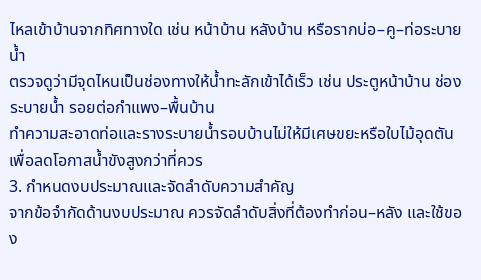ไหลเข้าบ้านจากทิศทางใด เช่น หน้าบ้าน หลังบ้าน หรือรากบ่อ–คู–ท่อระบายน้ำ
ตรวจดูว่ามีจุดไหนเป็นช่องทางให้น้ำทะลักเข้าได้เร็ว เช่น ประตูหน้าบ้าน ช่องระบายน้ำ รอยต่อกำแพง–พื้นบ้าน
ทำความสะอาดท่อและรางระบายน้ำรอบบ้านไม่ให้มีเศษขยะหรือใบไม้อุดตัน เพื่อลดโอกาสน้ำขังสูงกว่าที่ควร
3. กำหนดงบประมาณและจัดลำดับความสำคัญ
จากข้อจำกัดด้านงบประมาณ ควรจัดลำดับสิ่งที่ต้องทำก่อน–หลัง และใช้ของ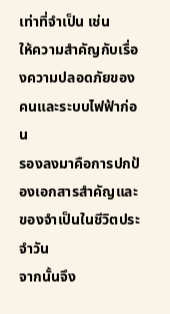เท่าที่จำเป็น เช่น
ให้ความสำคัญกับเรื่องความปลอดภัยของคนและระบบไฟฟ้าก่อน
รองลงมาคือการปกป้องเอกสารสำคัญและของจำเป็นในชีวิตประจำวัน
จากนั้นจึง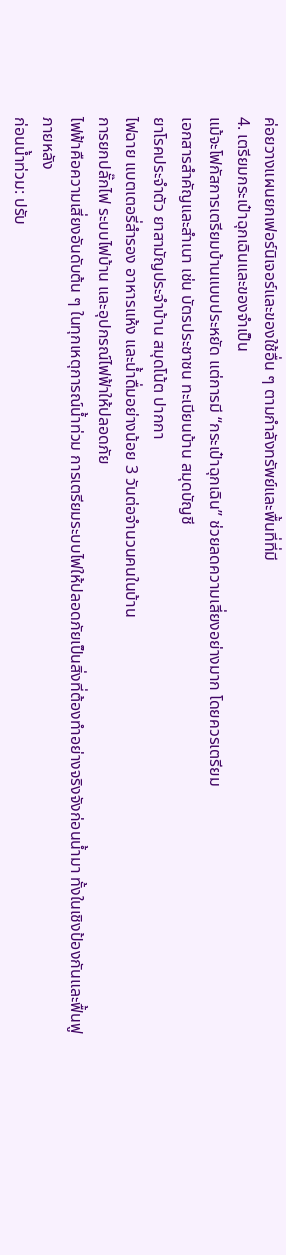ค่อยวางแผนยกเฟอร์นิเจอร์และของใช้อื่น ๆ ตามกำลังทรัพย์และพื้นที่ที่มี
4. เตรียมกระเป๋าฉุกเฉินและของจำเป็น
แม้จะโฟกัสการเตรียมบ้านแบบประหยัด แต่การมี “กระเป๋าฉุกเฉิน” ช่วยลดความเสี่ยงอย่างมาก โดยควรเตรียม
เอกสารสำคัญและสำเนา เช่น บัตรประชาชน ทะเบียนบ้าน สมุดบัญชี
ยาโรคประจำตัว ยาสามัญประจำบ้าน สมุดโน้ต ปากกา
ไฟฉาย แบตเตอรี่สำรอง อาหารแห้ง และน้ำดื่มอย่างน้อย 3 วันต่อจำนวนคนในบ้าน
การยกปลั๊กไฟ ระบบไฟบ้าน และอุปกรณ์ไฟฟ้าให้ปลอดภัย
ไฟฟ้าคือความเสี่ยงอันดับต้น ๆ ในทุกเหตุการณ์น้ำท่วม การเตรียมระบบไฟให้ปลอดภัยเป็นสิ่งที่ต้องทำอย่างจริงจังก่อนน้ำมา ทั้งในเชิงป้องกันและฟื้นฟูภายหลัง
ก่อนน้ำท่วม: ปรับ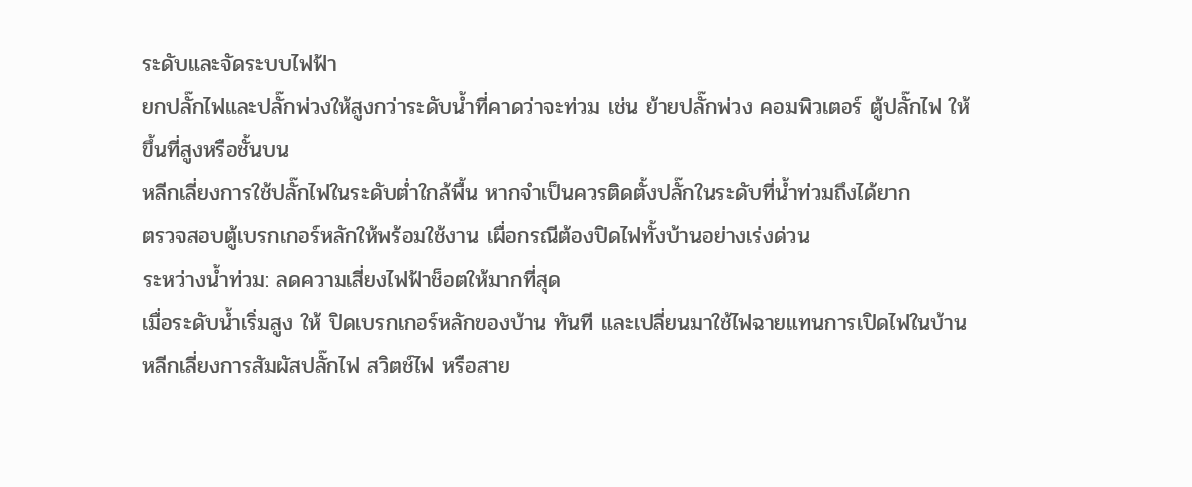ระดับและจัดระบบไฟฟ้า
ยกปลั๊กไฟและปลั๊กพ่วงให้สูงกว่าระดับน้ำที่คาดว่าจะท่วม เช่น ย้ายปลั๊กพ่วง คอมพิวเตอร์ ตู้ปลั๊กไฟ ให้ขึ้นที่สูงหรือชั้นบน
หลีกเลี่ยงการใช้ปลั๊กไฟในระดับต่ำใกล้พื้น หากจำเป็นควรติดตั้งปลั๊กในระดับที่น้ำท่วมถึงได้ยาก
ตรวจสอบตู้เบรกเกอร์หลักให้พร้อมใช้งาน เผื่อกรณีต้องปิดไฟทั้งบ้านอย่างเร่งด่วน
ระหว่างน้ำท่วม: ลดความเสี่ยงไฟฟ้าช็อตให้มากที่สุด
เมื่อระดับน้ำเริ่มสูง ให้ ปิดเบรกเกอร์หลักของบ้าน ทันที และเปลี่ยนมาใช้ไฟฉายแทนการเปิดไฟในบ้าน
หลีกเลี่ยงการสัมผัสปลั๊กไฟ สวิตช์ไฟ หรือสาย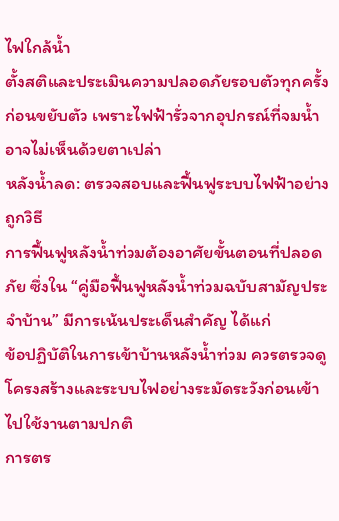ไฟใกล้น้ำ
ตั้งสติและประเมินความปลอดภัยรอบตัวทุกครั้งก่อนขยับตัว เพราะไฟฟ้ารั่วจากอุปกรณ์ที่จมน้ำอาจไม่เห็นด้วยตาเปล่า
หลังน้ำลด: ตรวจสอบและฟื้นฟูระบบไฟฟ้าอย่างถูกวิธี
การฟื้นฟูหลังน้ำท่วมต้องอาศัยขั้นตอนที่ปลอดภัย ซึ่งใน “คู่มือฟื้นฟูหลังน้ำท่วมฉบับสามัญประจำบ้าน” มีการเน้นประเด็นสำคัญ ได้แก่
ข้อปฏิบัติในการเข้าบ้านหลังน้ำท่วม ควรตรวจดูโครงสร้างและระบบไฟอย่างระมัดระวังก่อนเข้าไปใช้งานตามปกติ
การตร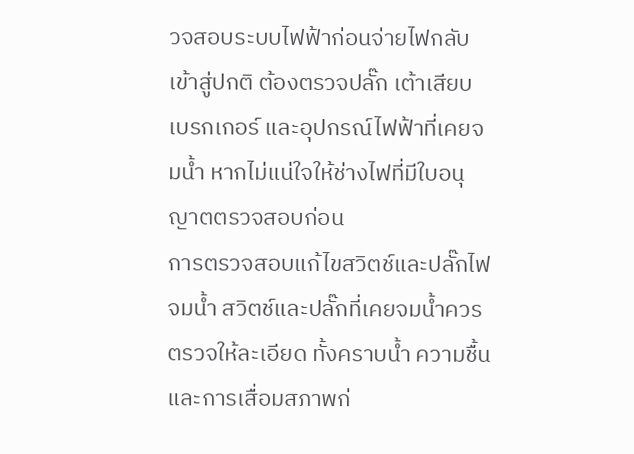วจสอบระบบไฟฟ้าก่อนจ่ายไฟกลับเข้าสู่ปกติ ต้องตรวจปลั๊ก เต้าเสียบ เบรกเกอร์ และอุปกรณ์ไฟฟ้าที่เคยจมน้ำ หากไม่แน่ใจให้ช่างไฟที่มีใบอนุญาตตรวจสอบก่อน
การตรวจสอบแก้ไขสวิตช์และปลั๊กไฟจมน้ำ สวิตช์และปลั๊กที่เคยจมน้ำควรตรวจให้ละเอียด ทั้งคราบน้ำ ความชื้น และการเสื่อมสภาพก่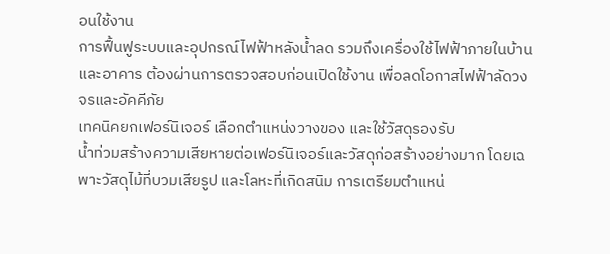อนใช้งาน
การฟื้นฟูระบบและอุปกรณ์ไฟฟ้าหลังน้ำลด รวมถึงเครื่องใช้ไฟฟ้าภายในบ้านและอาคาร ต้องผ่านการตรวจสอบก่อนเปิดใช้งาน เพื่อลดโอกาสไฟฟ้าลัดวงจรและอัคคีภัย
เทคนิคยกเฟอร์นิเจอร์ เลือกตำแหน่งวางของ และใช้วัสดุรองรับ
น้ำท่วมสร้างความเสียหายต่อเฟอร์นิเจอร์และวัสดุก่อสร้างอย่างมาก โดยเฉพาะวัสดุไม้ที่บวมเสียรูป และโลหะที่เกิดสนิม การเตรียมตำแหน่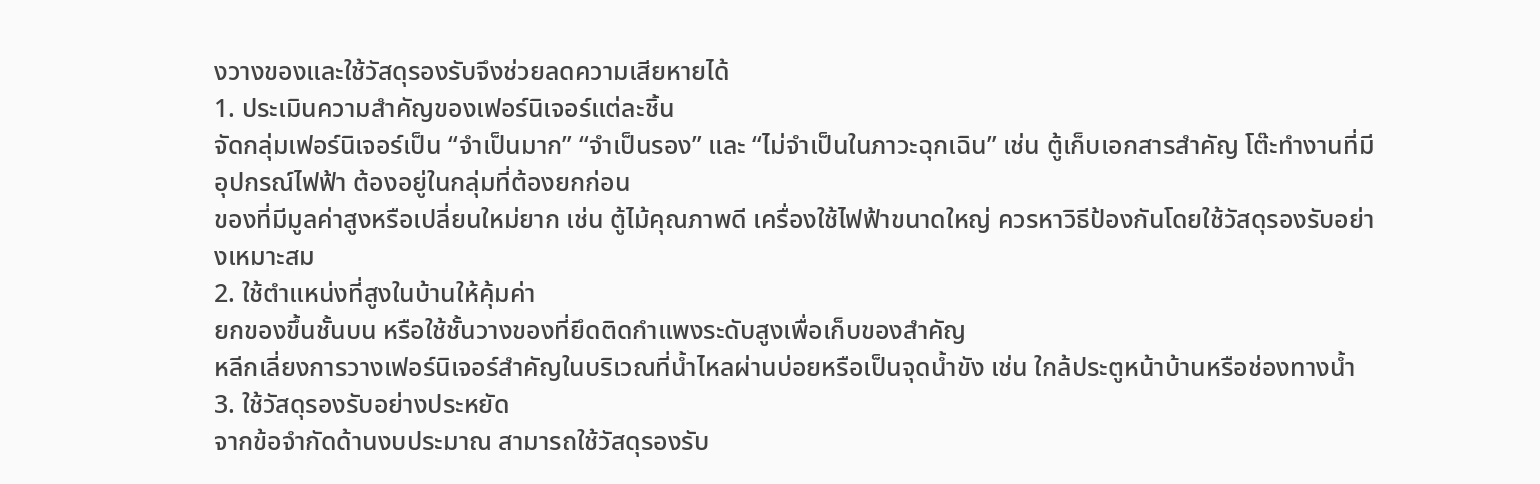งวางของและใช้วัสดุรองรับจึงช่วยลดความเสียหายได้
1. ประเมินความสำคัญของเฟอร์นิเจอร์แต่ละชิ้น
จัดกลุ่มเฟอร์นิเจอร์เป็น “จำเป็นมาก” “จำเป็นรอง” และ “ไม่จำเป็นในภาวะฉุกเฉิน” เช่น ตู้เก็บเอกสารสำคัญ โต๊ะทำงานที่มีอุปกรณ์ไฟฟ้า ต้องอยู่ในกลุ่มที่ต้องยกก่อน
ของที่มีมูลค่าสูงหรือเปลี่ยนใหม่ยาก เช่น ตู้ไม้คุณภาพดี เครื่องใช้ไฟฟ้าขนาดใหญ่ ควรหาวิธีป้องกันโดยใช้วัสดุรองรับอย่างเหมาะสม
2. ใช้ตำแหน่งที่สูงในบ้านให้คุ้มค่า
ยกของขึ้นชั้นบน หรือใช้ชั้นวางของที่ยึดติดกำแพงระดับสูงเพื่อเก็บของสำคัญ
หลีกเลี่ยงการวางเฟอร์นิเจอร์สำคัญในบริเวณที่น้ำไหลผ่านบ่อยหรือเป็นจุดน้ำขัง เช่น ใกล้ประตูหน้าบ้านหรือช่องทางน้ำ
3. ใช้วัสดุรองรับอย่างประหยัด
จากข้อจำกัดด้านงบประมาณ สามารถใช้วัสดุรองรับ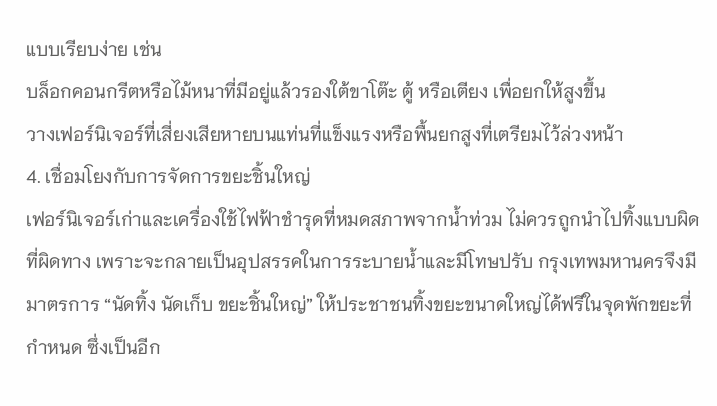แบบเรียบง่าย เช่น
บล็อกคอนกรีตหรือไม้หนาที่มีอยู่แล้วรองใต้ขาโต๊ะ ตู้ หรือเตียง เพื่อยกให้สูงขึ้น
วางเฟอร์นิเจอร์ที่เสี่ยงเสียหายบนแท่นที่แข็งแรงหรือพื้นยกสูงที่เตรียมไว้ล่วงหน้า
4. เชื่อมโยงกับการจัดการขยะชิ้นใหญ่
เฟอร์นิเจอร์เก่าและเครื่องใช้ไฟฟ้าชำรุดที่หมดสภาพจากน้ำท่วม ไม่ควรถูกนำไปทิ้งแบบผิดที่ผิดทาง เพราะจะกลายเป็นอุปสรรคในการระบายน้ำและมีโทษปรับ กรุงเทพมหานครจึงมีมาตรการ “นัดทิ้ง นัดเก็บ ขยะชิ้นใหญ่” ให้ประชาชนทิ้งขยะขนาดใหญ่ได้ฟรีในจุดพักขยะที่กำหนด ซึ่งเป็นอีก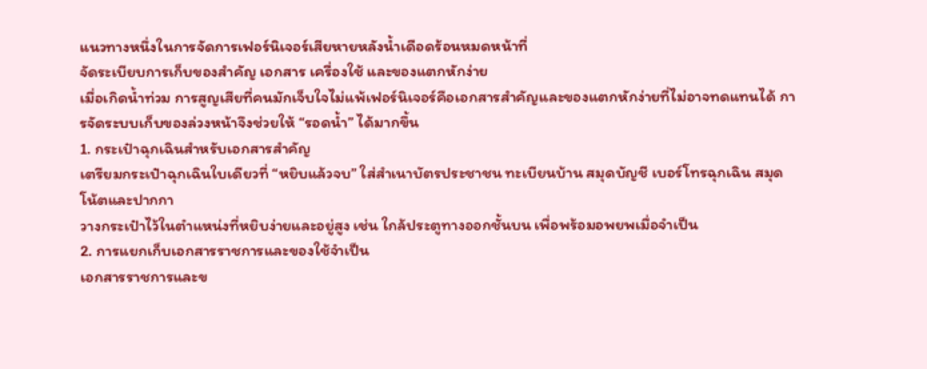แนวทางหนึ่งในการจัดการเฟอร์นิเจอร์เสียหายหลังน้ำเดือดร้อนหมดหน้าที่
จัดระเบียบการเก็บของสำคัญ เอกสาร เครื่องใช้ และของแตกหักง่าย
เมื่อเกิดน้ำท่วม การสูญเสียที่คนมักเจ็บใจไม่แพ้เฟอร์นิเจอร์คือเอกสารสำคัญและของแตกหักง่ายที่ไม่อาจทดแทนได้ การจัดระบบเก็บของล่วงหน้าจึงช่วยให้ “รอดน้ำ” ได้มากขึ้น
1. กระเป๋าฉุกเฉินสำหรับเอกสารสำคัญ
เตรียมกระเป๋าฉุกเฉินใบเดียวที่ “หยิบแล้วจบ” ใส่สำเนาบัตรประชาชน ทะเบียนบ้าน สมุดบัญชี เบอร์โทรฉุกเฉิน สมุดโน้ตและปากกา
วางกระเป๋าไว้ในตำแหน่งที่หยิบง่ายและอยู่สูง เช่น ใกล้ประตูทางออกชั้นบน เพื่อพร้อมอพยพเมื่อจำเป็น
2. การแยกเก็บเอกสารราชการและของใช้จำเป็น
เอกสารราชการและข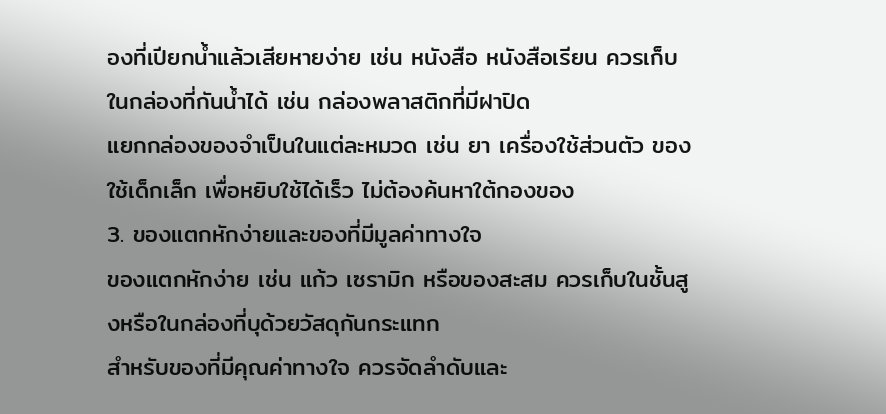องที่เปียกน้ำแล้วเสียหายง่าย เช่น หนังสือ หนังสือเรียน ควรเก็บในกล่องที่กันน้ำได้ เช่น กล่องพลาสติกที่มีฝาปิด
แยกกล่องของจำเป็นในแต่ละหมวด เช่น ยา เครื่องใช้ส่วนตัว ของใช้เด็กเล็ก เพื่อหยิบใช้ได้เร็ว ไม่ต้องค้นหาใต้กองของ
3. ของแตกหักง่ายและของที่มีมูลค่าทางใจ
ของแตกหักง่าย เช่น แก้ว เซรามิก หรือของสะสม ควรเก็บในชั้นสูงหรือในกล่องที่บุด้วยวัสดุกันกระแทก
สำหรับของที่มีคุณค่าทางใจ ควรจัดลำดับและ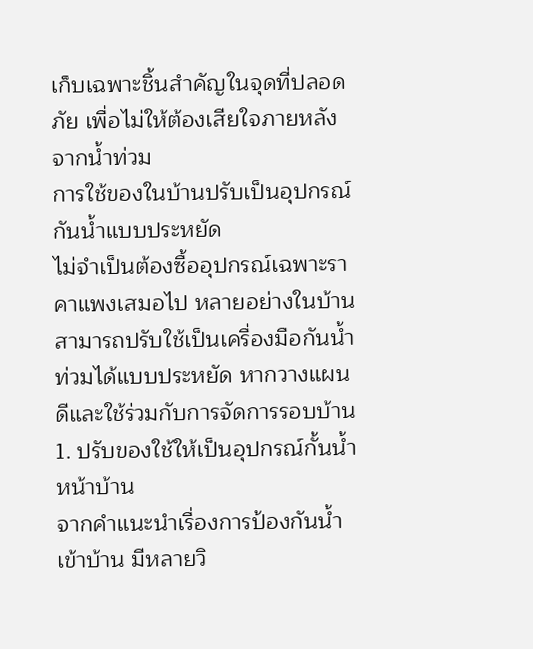เก็บเฉพาะชิ้นสำคัญในจุดที่ปลอดภัย เพื่อไม่ให้ต้องเสียใจภายหลังจากน้ำท่วม
การใช้ของในบ้านปรับเป็นอุปกรณ์กันน้ำแบบประหยัด
ไม่จำเป็นต้องซื้ออุปกรณ์เฉพาะราคาแพงเสมอไป หลายอย่างในบ้านสามารถปรับใช้เป็นเครื่องมือกันน้ำท่วมได้แบบประหยัด หากวางแผนดีและใช้ร่วมกับการจัดการรอบบ้าน
1. ปรับของใช้ให้เป็นอุปกรณ์กั้นน้ำหน้าบ้าน
จากคำแนะนำเรื่องการป้องกันน้ำเข้าบ้าน มีหลายวิ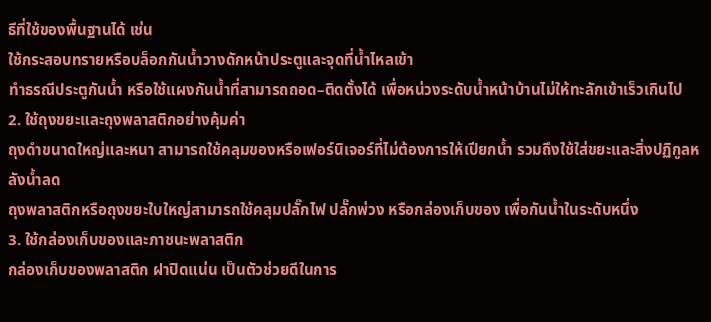ธีที่ใช้ของพื้นฐานได้ เช่น
ใช้กระสอบทรายหรือบล็อกกันน้ำวางดักหน้าประตูและจุดที่น้ำไหลเข้า
ทำธรณีประตูกันน้ำ หรือใช้แผงกันน้ำที่สามารถถอด–ติดตั้งได้ เพื่อหน่วงระดับน้ำหน้าบ้านไม่ให้ทะลักเข้าเร็วเกินไป
2. ใช้ถุงขยะและถุงพลาสติกอย่างคุ้มค่า
ถุงดำขนาดใหญ่และหนา สามารถใช้คลุมของหรือเฟอร์นิเจอร์ที่ไม่ต้องการให้เปียกน้ำ รวมถึงใช้ใส่ขยะและสิ่งปฏิกูลหลังน้ำลด
ถุงพลาสติกหรือถุงขยะใบใหญ่สามารถใช้คลุมปลั๊กไฟ ปลั๊กพ่วง หรือกล่องเก็บของ เพื่อกันน้ำในระดับหนึ่ง
3. ใช้กล่องเก็บของและภาชนะพลาสติก
กล่องเก็บของพลาสติก ฝาปิดแน่น เป็นตัวช่วยดีในการ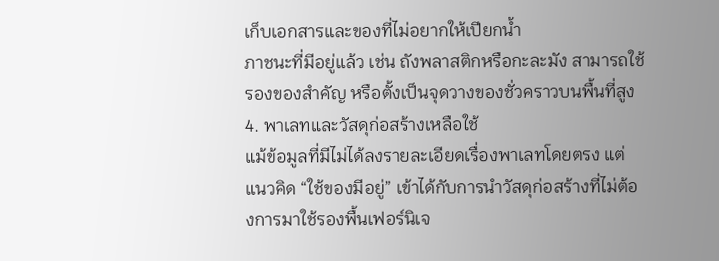เก็บเอกสารและของที่ไม่อยากให้เปียกน้ำ
ภาชนะที่มีอยู่แล้ว เช่น ถังพลาสติกหรือกะละมัง สามารถใช้รองของสำคัญ หรือตั้งเป็นจุดวางของชั่วคราวบนพื้นที่สูง
4. พาเลทและวัสดุก่อสร้างเหลือใช้
แม้ข้อมูลที่มีไม่ได้ลงรายละเอียดเรื่องพาเลทโดยตรง แต่แนวคิด “ใช้ของมีอยู่” เข้าได้กับการนำวัสดุก่อสร้างที่ไม่ต้องการมาใช้รองพื้นเฟอร์นิเจ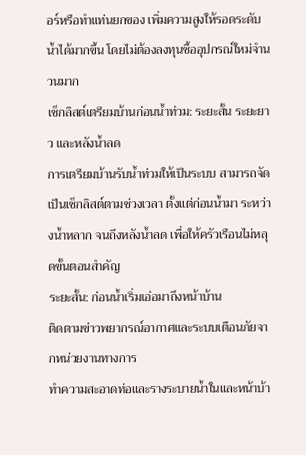อร์หรือทำแท่นยกของ เพิ่มความสูงให้รอดระดับน้ำได้มากขึ้น โดยไม่ต้องลงทุนซื้ออุปกรณ์ใหม่จำนวนมาก
เช็กลิสต์เตรียมบ้านก่อนน้ำท่วม: ระยะสั้น ระยะยาว และหลังน้ำลด
การเตรียมบ้านรับน้ำท่วมให้เป็นระบบ สามารถจัดเป็นเช็กลิสต์ตามช่วงเวลา ตั้งแต่ก่อนน้ำมา ระหว่างน้ำหลาก จนถึงหลังน้ำลด เพื่อให้ครัวเรือนไม่หลุดขั้นตอนสำคัญ
ระยะสั้น: ก่อนน้ำเริ่มเอ่อมาถึงหน้าบ้าน
ติดตามข่าวพยากรณ์อากาศและระบบเตือนภัยจากหน่วยงานทางการ
ทำความสะอาดท่อและรางระบายน้ำในและหน้าบ้า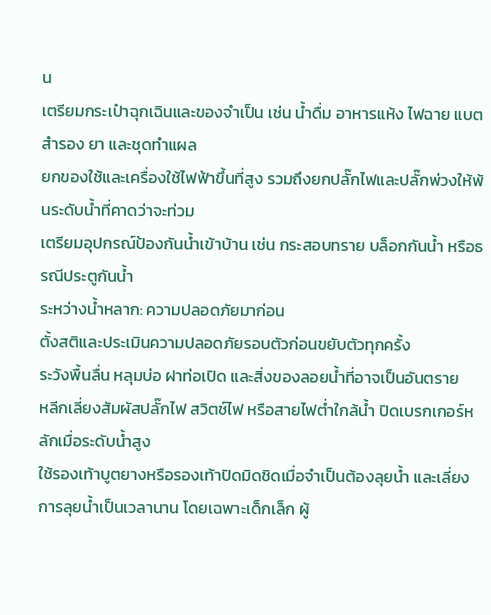น
เตรียมกระเป๋าฉุกเฉินและของจำเป็น เช่น น้ำดื่ม อาหารแห้ง ไฟฉาย แบตสำรอง ยา และชุดทำแผล
ยกของใช้และเครื่องใช้ไฟฟ้าขึ้นที่สูง รวมถึงยกปลั๊กไฟและปลั๊กพ่วงให้พ้นระดับน้ำที่คาดว่าจะท่วม
เตรียมอุปกรณ์ป้องกันน้ำเข้าบ้าน เช่น กระสอบทราย บล็อกกันน้ำ หรือธรณีประตูกันน้ำ
ระหว่างน้ำหลาก: ความปลอดภัยมาก่อน
ตั้งสติและประเมินความปลอดภัยรอบตัวก่อนขยับตัวทุกครั้ง
ระวังพื้นลื่น หลุมบ่อ ฝาท่อเปิด และสิ่งของลอยน้ำที่อาจเป็นอันตราย
หลีกเลี่ยงสัมผัสปลั๊กไฟ สวิตช์ไฟ หรือสายไฟต่ำใกล้น้ำ ปิดเบรกเกอร์หลักเมื่อระดับน้ำสูง
ใช้รองเท้าบูตยางหรือรองเท้าปิดมิดชิดเมื่อจำเป็นต้องลุยน้ำ และเลี่ยงการลุยน้ำเป็นเวลานาน โดยเฉพาะเด็กเล็ก ผู้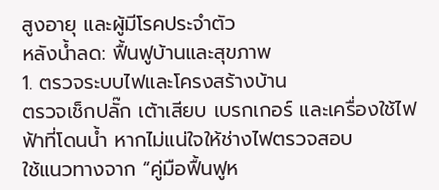สูงอายุ และผู้มีโรคประจำตัว
หลังน้ำลด: ฟื้นฟูบ้านและสุขภาพ
1. ตรวจระบบไฟและโครงสร้างบ้าน
ตรวจเช็กปลั๊ก เต้าเสียบ เบรกเกอร์ และเครื่องใช้ไฟฟ้าที่โดนน้ำ หากไม่แน่ใจให้ช่างไฟตรวจสอบ
ใช้แนวทางจาก “คู่มือฟื้นฟูห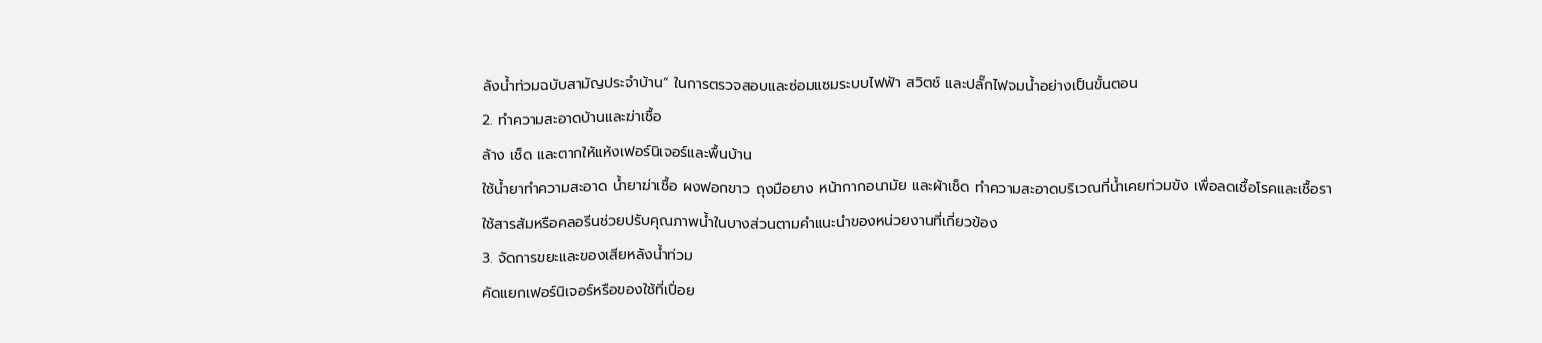ลังน้ำท่วมฉบับสามัญประจำบ้าน” ในการตรวจสอบและซ่อมแซมระบบไฟฟ้า สวิตช์ และปลั๊กไฟจมน้ำอย่างเป็นขั้นตอน
2. ทำความสะอาดบ้านและฆ่าเชื้อ
ล้าง เช็ด และตากให้แห้งเฟอร์นิเจอร์และพื้นบ้าน
ใช้น้ำยาทำความสะอาด น้ำยาฆ่าเชื้อ ผงฟอกขาว ถุงมือยาง หน้ากากอนามัย และผ้าเช็ด ทำความสะอาดบริเวณที่น้ำเคยท่วมขัง เพื่อลดเชื้อโรคและเชื้อรา
ใช้สารส้มหรือคลอรีนช่วยปรับคุณภาพน้ำในบางส่วนตามคำแนะนำของหน่วยงานที่เกี่ยวข้อง
3. จัดการขยะและของเสียหลังน้ำท่วม
คัดแยกเฟอร์นิเจอร์หรือของใช้ที่เปื่อย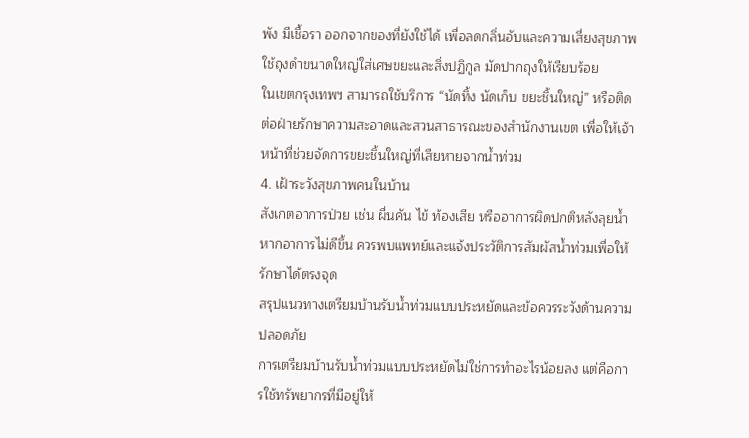พัง มีเชื้อรา ออกจากของที่ยังใช้ได้ เพื่อลดกลิ่นอับและความเสี่ยงสุขภาพ
ใช้ถุงดำขนาดใหญ่ใส่เศษขยะและสิ่งปฏิกูล มัดปากถุงให้เรียบร้อย
ในเขตกรุงเทพฯ สามารถใช้บริการ “นัดทิ้ง นัดเก็บ ขยะชิ้นใหญ่” หรือติดต่อฝ่ายรักษาความสะอาดและสวนสาธารณะของสำนักงานเขต เพื่อให้เจ้าหน้าที่ช่วยจัดการขยะชิ้นใหญ่ที่เสียหายจากน้ำท่วม
4. เฝ้าระวังสุขภาพคนในบ้าน
สังเกตอาการป่วย เช่น ผื่นคัน ไข้ ท้องเสีย หรืออาการผิดปกติหลังลุยน้ำ
หากอาการไม่ดีขึ้น ควรพบแพทย์และแจ้งประวัติการสัมผัสน้ำท่วมเพื่อให้รักษาได้ตรงจุด
สรุปแนวทางเตรียมบ้านรับน้ำท่วมแบบประหยัดและข้อควรระวังด้านความปลอดภัย
การเตรียมบ้านรับน้ำท่วมแบบประหยัดไม่ใช่การทำอะไรน้อยลง แต่คือการใช้ทรัพยากรที่มีอยู่ให้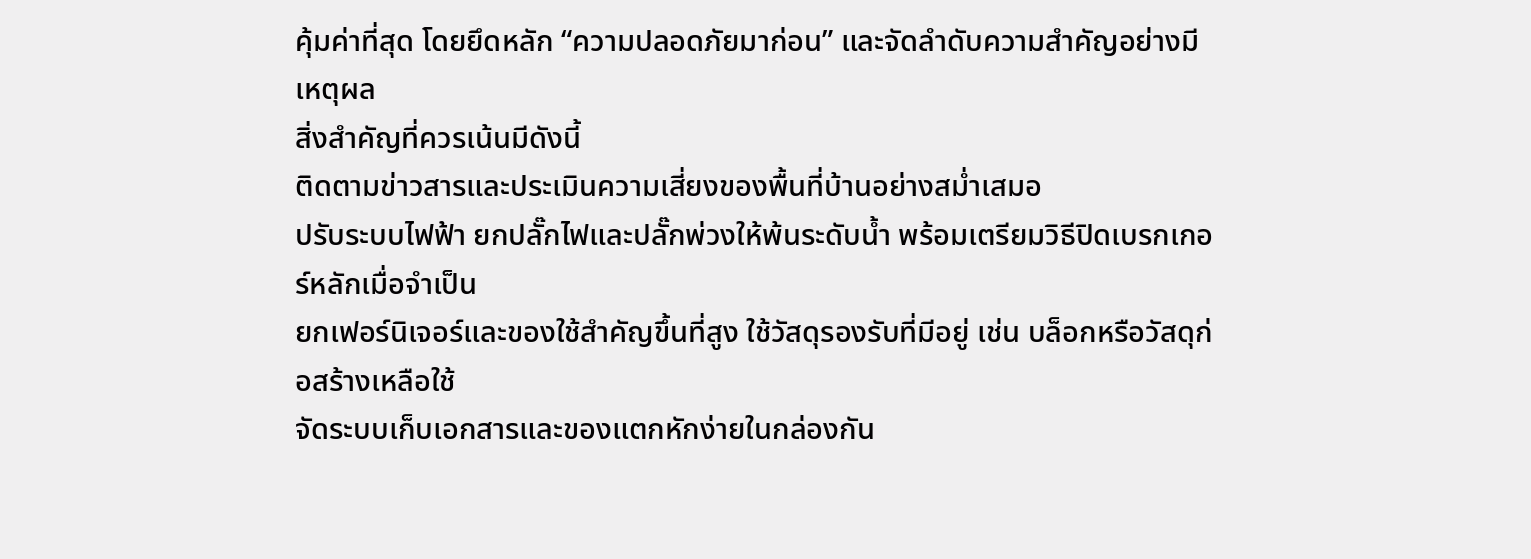คุ้มค่าที่สุด โดยยึดหลัก “ความปลอดภัยมาก่อน” และจัดลำดับความสำคัญอย่างมีเหตุผล
สิ่งสำคัญที่ควรเน้นมีดังนี้
ติดตามข่าวสารและประเมินความเสี่ยงของพื้นที่บ้านอย่างสม่ำเสมอ
ปรับระบบไฟฟ้า ยกปลั๊กไฟและปลั๊กพ่วงให้พ้นระดับน้ำ พร้อมเตรียมวิธีปิดเบรกเกอร์หลักเมื่อจำเป็น
ยกเฟอร์นิเจอร์และของใช้สำคัญขึ้นที่สูง ใช้วัสดุรองรับที่มีอยู่ เช่น บล็อกหรือวัสดุก่อสร้างเหลือใช้
จัดระบบเก็บเอกสารและของแตกหักง่ายในกล่องกัน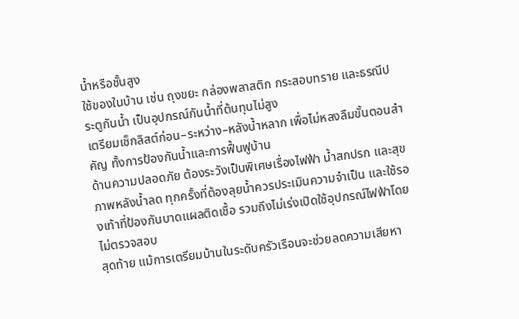น้ำหรือชั้นสูง
ใช้ของในบ้าน เช่น ถุงขยะ กล่องพลาสติก กระสอบทราย และธรณีประตูกันน้ำ เป็นอุปกรณ์กันน้ำที่ต้นทุนไม่สูง
เตรียมเช็กลิสต์ก่อน–ระหว่าง–หลังน้ำหลาก เพื่อไม่หลงลืมขั้นตอนสำคัญ ทั้งการป้องกันน้ำและการฟื้นฟูบ้าน
ด้านความปลอดภัย ต้องระวังเป็นพิเศษเรื่องไฟฟ้า น้ำสกปรก และสุขภาพหลังน้ำลด ทุกครั้งที่ต้องลุยน้ำควรประเมินความจำเป็น และใช้รองเท้าที่ป้องกันบาดแผลติดเชื้อ รวมถึงไม่เร่งเปิดใช้อุปกรณ์ไฟฟ้าโดยไม่ตรวจสอบ
สุดท้าย แม้การเตรียมบ้านในระดับครัวเรือนจะช่วยลดความเสียหา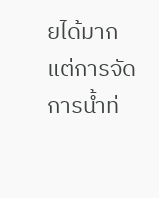ยได้มาก แต่การจัดการน้ำท่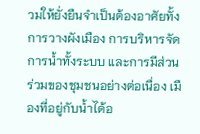วมให้ยั่งยืนจำเป็นต้องอาศัยทั้งการวางผังเมือง การบริหารจัดการน้ำทั้งระบบ และการมีส่วนร่วมของชุมชนอย่างต่อเนื่อง เมืองที่อยู่กับน้ำได้อ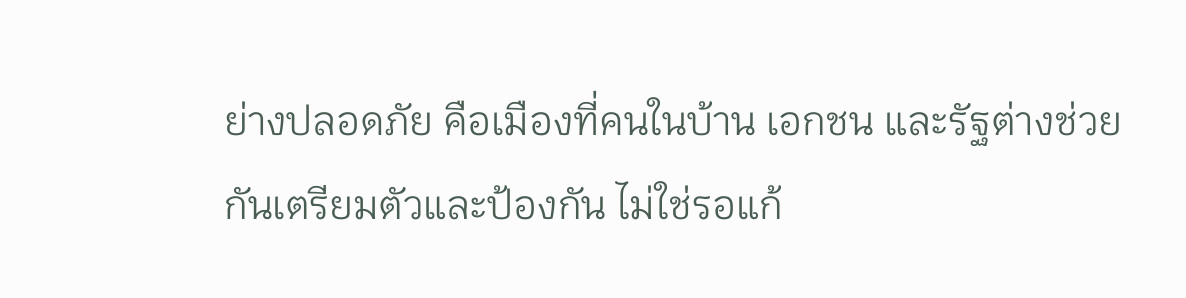ย่างปลอดภัย คือเมืองที่คนในบ้าน เอกชน และรัฐต่างช่วยกันเตรียมตัวและป้องกัน ไม่ใช่รอแก้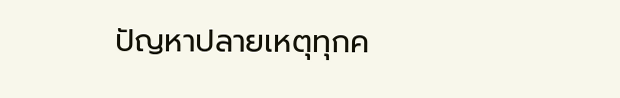ปัญหาปลายเหตุทุกค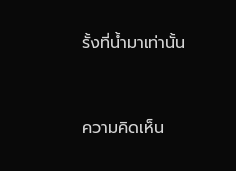รั้งที่น้ำมาเท่านั้น


ความคิดเห็น